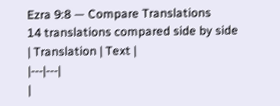Ezra 9:8 — Compare Translations
14 translations compared side by side
| Translation | Text |
|---|---|
|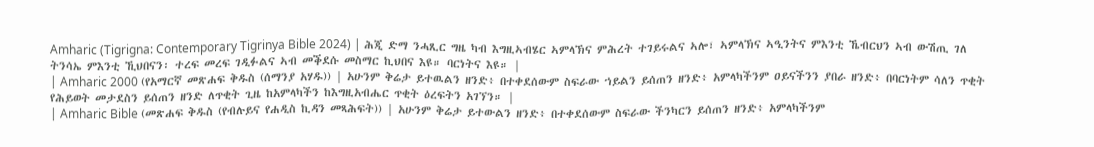Amharic (Tigrigna: Contemporary Tigrinya Bible 2024) | ሕጂ ድማ ንሓጺር ግዜ ካብ እግዚኣብሄር ኣምላኽና ምሕረት ተገይሩልና ኣሎ፣ ኣምላኽና ኣዒንትና ምእንቲ ኼብርህን ኣብ ውሽጢ ገለ ትንሳኤ ምእንቲ ኺህበናን፡ ተረፍ መረፍ ገዲፉልና ኣብ መቕደሱ መስማር ኪህበና እዩ። ባርነትና እዩ። |
| Amharic 2000 (የአማርኛ መጽሐፍ ቅዱስ (ሰማንያ አሃዱ)) | አሁንም ቅሬታ ይተዉልን ዘንድ፥ በተቀደሰውም ስፍራው ኀይልን ይሰጠን ዘንድ፥ አምላካችንም ዐይናችንን ያበራ ዘንድ፥ በባርነትም ሳለን ጥቂት የሕይወት መታደስን ይሰጠን ዘንድ ለጥቂት ጊዜ ከአምላካችን ከእግዚአብሔር ጥቂት ዕረፍትን አገኘን። |
| Amharic Bible (መጽሐፍ ቅዱስ (የብሉይና የሐዲስ ኪዳን መጻሕፍት)) | አሁንም ቅሬታ ይተውልን ዘንድ፥ በተቀደሰውም ስፍራው ችንካርን ይሰጠን ዘንድ፥ አምላካችንም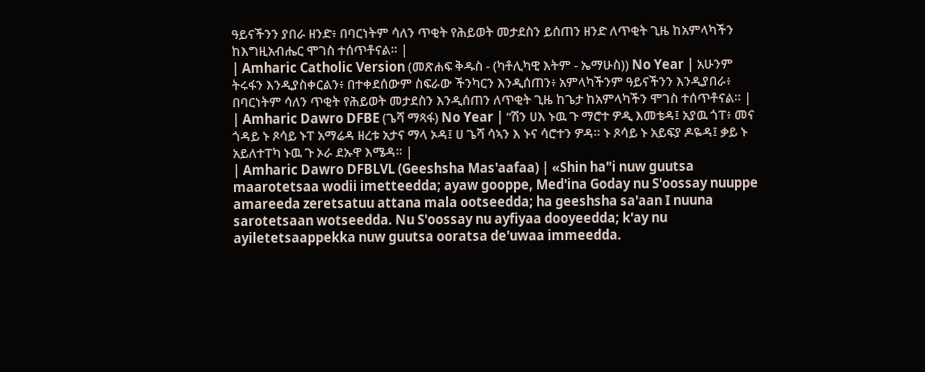ዓይናችንን ያበራ ዘንድ፥ በባርነትም ሳለን ጥቂት የሕይወት መታደስን ይሰጠን ዘንድ ለጥቂት ጊዜ ከአምላካችን ከእግዚአብሔር ሞገስ ተሰጥቶናል። |
| Amharic Catholic Version (መጽሐፍ ቅዱስ - (ካቶሊካዊ እትም - ኤማሁስ)) No Year | አሁንም ትሩፋን እንዲያስቀርልን፥ በተቀደሰውም ስፍራው ችንካርን እንዲሰጠን፥ አምላካችንም ዓይናችንን እንዲያበራ፥ በባርነትም ሳለን ጥቂት የሕይወት መታደስን እንዲሰጠን ለጥቂት ጊዜ ከጌታ ከአምላካችን ሞገስ ተሰጥቶናል። |
| Amharic Dawro DFBE (ጌሻ ማጻፋ) No Year | “ሽን ሀእ ኑዉ ጉ ማሮተ ዎዲ እመቴዳ፤ አያዉ ጎፐ፥ መና ጎዳይ ኑ ጾሳይ ኑፐ አማሬዳ ዘረቱ አታና ማላ ኦዳ፤ ሀ ጌሻ ሳኣን እ ኑና ሳሮተን ዎዳ። ኑ ጾሳይ ኑ አይፍያ ዶዬዳ፤ ቃይ ኑ አይለተፐካ ኑዉ ጉ ኦራ ደኡዋ እሜዳ። |
| Amharic Dawro DFBLVL (Geeshsha Mas'aafaa) | «Shin ha"i nuw guutsa maarotetsaa wodii imetteedda; ayaw gooppe, Med'ina Goday nu S'oossay nuuppe amareeda zeretsatuu attana mala ootseedda; ha geeshsha sa'aan I nuuna sarotetsaan wotseedda. Nu S'oossay nu ayfiyaa dooyeedda; k'ay nu ayiletetsaappekka nuw guutsa ooratsa de'uwaa immeedda.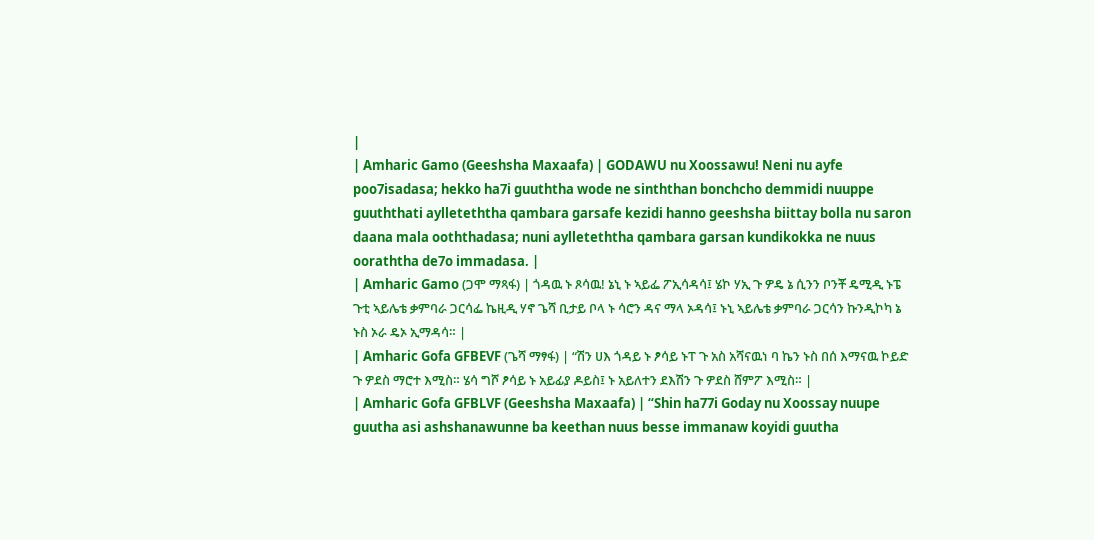|
| Amharic Gamo (Geeshsha Maxaafa) | GODAWU nu Xoossawu! Neni nu ayfe poo7isadasa; hekko ha7i guuththa wode ne sinththan bonchcho demmidi nuuppe guuththati aylleteththa qambara garsafe kezidi hanno geeshsha biittay bolla nu saron daana mala ooththadasa; nuni aylleteththa qambara garsan kundikokka ne nuus ooraththa de7o immadasa. |
| Amharic Gamo (ጋሞ ማጻፋ) | ጎዳዉ ኑ ጾሳዉ! ኔኒ ኑ ኣይፌ ፖኢሳዳሳ፤ ሄኮ ሃኢ ጉ ዎዴ ኔ ሲንን ቦንቾ ዴሚዲ ኑፔ ጉቲ ኣይሌቴ ቃምባራ ጋርሳፌ ኬዚዲ ሃኖ ጌሻ ቢታይ ቦላ ኑ ሳሮን ዳና ማላ ኦዳሳ፤ ኑኒ ኣይሌቴ ቃምባራ ጋርሳን ኩንዲኮካ ኔ ኑስ ኦራ ዴኦ ኢማዳሳ። |
| Amharic Gofa GFBEVF (ጌሻ ማፃፋ) | “ሽን ሀእ ጎዳይ ኑ ፆሳይ ኑፐ ጉ አስ አሻናዉነ ባ ኬን ኑስ በሰ እማናዉ ኮይድ ጉ ዎደስ ማሮተ እሚስ። ሄሳ ግሾ ፆሳይ ኑ አይፊያ ዶይስ፤ ኑ አይለተን ደእሽን ጉ ዎደስ ሸምፖ እሚስ። |
| Amharic Gofa GFBLVF (Geeshsha Maxaafa) | “Shin ha77i Goday nu Xoossay nuupe guutha asi ashshanawunne ba keethan nuus besse immanaw koyidi guutha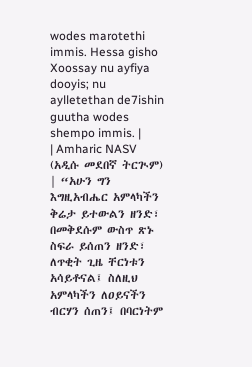wodes marotethi immis. Hessa gisho Xoossay nu ayfiya dooyis; nu aylletethan de7ishin guutha wodes shempo immis. |
| Amharic NASV (አዲሱ መደበኛ ትርጒም) | “አሁን ግን እግዚአብሔር አምላካችን ቅሬታ ይተውልን ዘንድ፣ በመቅደሱም ውስጥ ጽኑ ስፍራ ይሰጠን ዘንድ፣ ለጥቂት ጊዜ ቸርነቱን አሳይቶናል፤ ስለዚህ አምላካችን ለዐይናችን ብርሃን ሰጠን፤ በባርነትም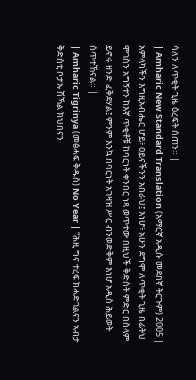ሳለን ለጥቂት ጊዜ ዕረፍት ሰጠን። |
| Amharic New Standard Translation (አማርኛ አዲሱ መደበኛ ትርጉም) 2005 | አምላካችን እግዚአብሔር ሆይ፥ ዐይናችንን አበራህ፤ እነሆ፥ አሁን ደግሞ ለጥቂት ጊዜ በፊትህ ሞገስን አግኝተን ከእኛ ጥቂቶቹ ከባርነት ቀንበር ነጻ ወጥተው በዚህች ቅድስት ምድር በሰላም ይኖሩ ዘንድ ፈቅደሃል፤ ምንም እንኳ በባርነት አገዛዝ ሥር ብንወድቅም እነሆ አዲስ ሕይወት ሰጥተኸናል። |
| Amharic Tigrinya (መፅሓፍ ቅዱስ) No Year | “ሕዚ ግና ተረፍ ክሓድገልናን ኣብታ ቅድስቲ ቦታኡ ሽኻል ክህበናን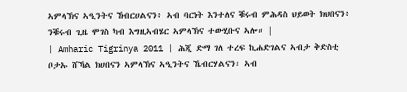ኣምላኽና ኣዒንትና ኸብርሀልናን፥ ኣብ ባርነት እንተለና ቑሩብ ምሕዳስ ህይወት ክህበናን፥ ንቑሩብ ጊዜ ሞገስ ካብ እግዚኣብሄር ኣምላኽና ተውሂቡና ኣሎ። |
| Amharic Tigrinya 2011 | ሕጂ ድማ ገለ ተረፍ ኪሐድገልና ኣብታ ቅድስቲ ቦታኡ ሸኻል ክሀበናን ኣምላኽና ኣዒንትና ኼብርሃልናን፡ ኣብ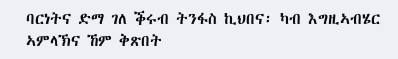ባርነትና ድማ ገለ ቕሩብ ትንፋስ ኪህበና፡ ካብ እግዚኣብሄር ኣምላኽና ኸም ቅጽበት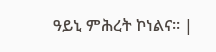ዓይኒ ምሕረት ኮነልና። |